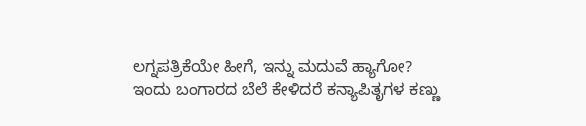ಲಗ್ನಪತ್ರಿಕೆಯೇ ಹೀಗೆ, ಇನ್ನು ಮದುವೆ ಹ್ಯಾಗೋ?
ಇಂದು ಬಂಗಾರದ ಬೆಲೆ ಕೇಳಿದರೆ ಕನ್ಯಾಪಿತೃಗಳ ಕಣ್ಣು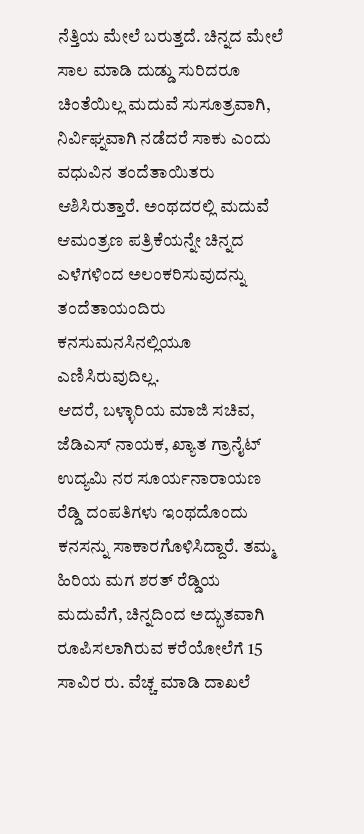ನೆತ್ತಿಯ ಮೇಲೆ ಬರುತ್ತದೆ. ಚಿನ್ನದ ಮೇಲೆ ಸಾಲ ಮಾಡಿ ದುಡ್ಡು ಸುರಿದರೂ ಚಿಂತೆಯಿಲ್ಲ ಮದುವೆ ಸುಸೂತ್ರವಾಗಿ, ನಿರ್ವಿಘ್ನವಾಗಿ ನಡೆದರೆ ಸಾಕು ಎಂದು ವಧುವಿನ ತಂದೆತಾಯಿತರು ಆಶಿಸಿರುತ್ತಾರೆ. ಅಂಥದರಲ್ಲಿ ಮದುವೆ ಆಮಂತ್ರಣ ಪತ್ರಿಕೆಯನ್ನೇ ಚಿನ್ನದ ಎಳೆಗಳಿಂದ ಅಲಂಕರಿಸುವುದನ್ನು ತಂದೆತಾಯಂದಿರು ಕನಸುಮನಸಿನಲ್ಲಿಯೂ ಎಣಿಸಿರುವುದಿಲ್ಲ.
ಆದರೆ, ಬಳ್ಳಾರಿಯ ಮಾಜಿ ಸಚಿವ, ಜೆಡಿಎಸ್ ನಾಯಕ, ಖ್ಯಾತ ಗ್ರಾನೈಟ್ ಉದ್ಯಮಿ ನರ ಸೂರ್ಯನಾರಾಯಣ ರೆಡ್ಡಿ ದಂಪತಿಗಳು ಇಂಥದೊಂದು ಕನಸನ್ನು ಸಾಕಾರಗೊಳಿಸಿದ್ದಾರೆ. ತಮ್ಮ ಹಿರಿಯ ಮಗ ಶರತ್ ರೆಡ್ಡಿಯ ಮದುವೆಗೆ, ಚಿನ್ನದಿಂದ ಅದ್ಭುತವಾಗಿ ರೂಪಿಸಲಾಗಿರುವ ಕರೆಯೋಲೆಗೆ 15 ಸಾವಿರ ರು. ವೆಚ್ಚ ಮಾಡಿ ದಾಖಲೆ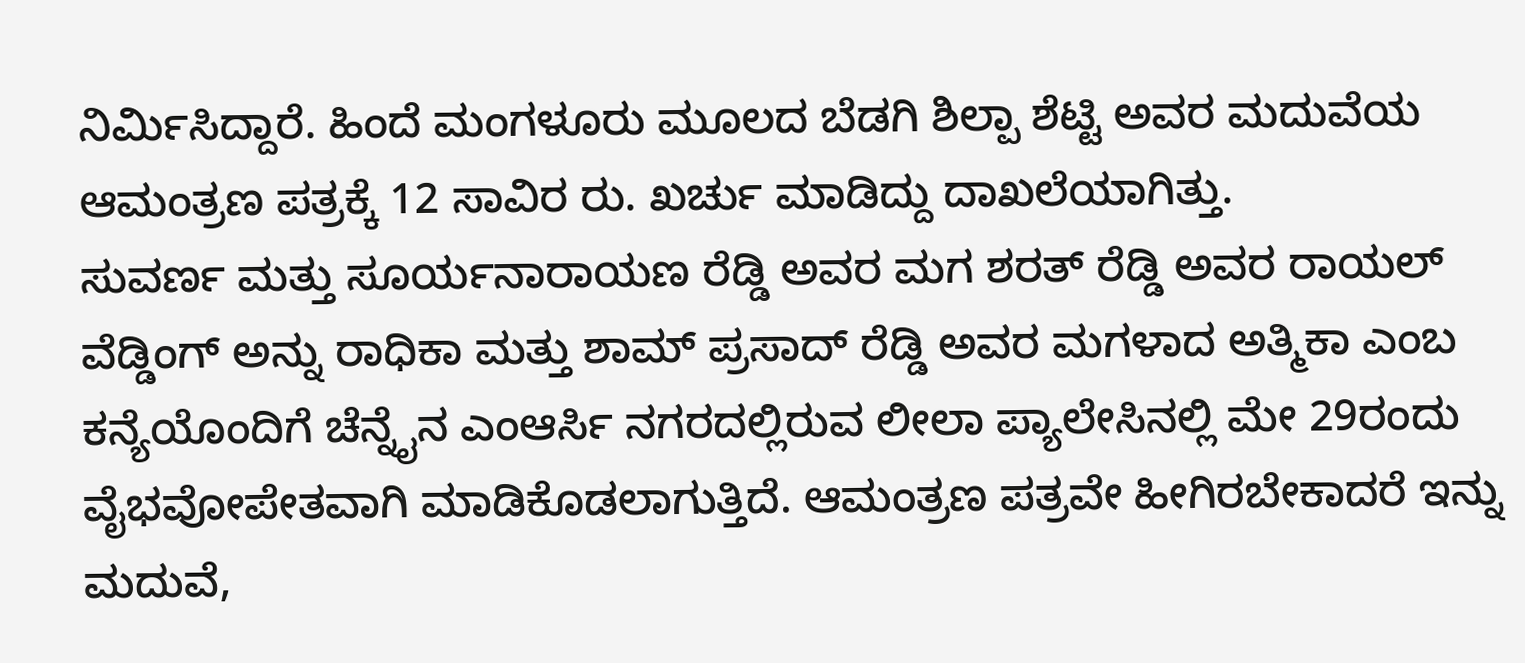ನಿರ್ಮಿಸಿದ್ದಾರೆ. ಹಿಂದೆ ಮಂಗಳೂರು ಮೂಲದ ಬೆಡಗಿ ಶಿಲ್ಪಾ ಶೆಟ್ಟಿ ಅವರ ಮದುವೆಯ ಆಮಂತ್ರಣ ಪತ್ರಕ್ಕೆ 12 ಸಾವಿರ ರು. ಖರ್ಚು ಮಾಡಿದ್ದು ದಾಖಲೆಯಾಗಿತ್ತು.
ಸುವರ್ಣ ಮತ್ತು ಸೂರ್ಯನಾರಾಯಣ ರೆಡ್ಡಿ ಅವರ ಮಗ ಶರತ್ ರೆಡ್ಡಿ ಅವರ ರಾಯಲ್ ವೆಡ್ಡಿಂಗ್ ಅನ್ನು ರಾಧಿಕಾ ಮತ್ತು ಶಾಮ್ ಪ್ರಸಾದ್ ರೆಡ್ಡಿ ಅವರ ಮಗಳಾದ ಅತ್ಮಿಕಾ ಎಂಬ ಕನ್ಯೆಯೊಂದಿಗೆ ಚೆನ್ನೈನ ಎಂಆರ್ಸಿ ನಗರದಲ್ಲಿರುವ ಲೀಲಾ ಪ್ಯಾಲೇಸಿನಲ್ಲಿ ಮೇ 29ರಂದು ವೈಭವೋಪೇತವಾಗಿ ಮಾಡಿಕೊಡಲಾಗುತ್ತಿದೆ. ಆಮಂತ್ರಣ ಪತ್ರವೇ ಹೀಗಿರಬೇಕಾದರೆ ಇನ್ನು ಮದುವೆ,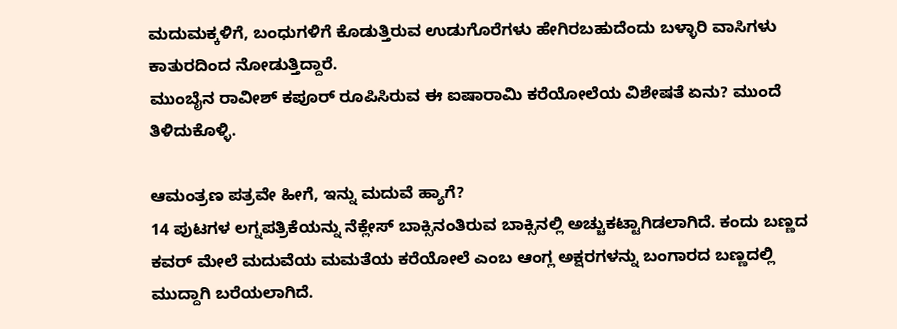ಮದುಮಕ್ಕಳಿಗೆ, ಬಂಧುಗಳಿಗೆ ಕೊಡುತ್ತಿರುವ ಉಡುಗೊರೆಗಳು ಹೇಗಿರಬಹುದೆಂದು ಬಳ್ಳಾರಿ ವಾಸಿಗಳು ಕಾತುರದಿಂದ ನೋಡುತ್ತಿದ್ದಾರೆ.
ಮುಂಬೈನ ರಾವೀಶ್ ಕಪೂರ್ ರೂಪಿಸಿರುವ ಈ ಐಷಾರಾಮಿ ಕರೆಯೋಲೆಯ ವಿಶೇಷತೆ ಏನು? ಮುಂದೆ ತಿಳಿದುಕೊಳ್ಳಿ.

ಆಮಂತ್ರಣ ಪತ್ರವೇ ಹೀಗೆ, ಇನ್ನು ಮದುವೆ ಹ್ಯಾಗೆ?
14 ಪುಟಗಳ ಲಗ್ನಪತ್ರಿಕೆಯನ್ನು ನೆಕ್ಲೇಸ್ ಬಾಕ್ಸಿನಂತಿರುವ ಬಾಕ್ಸಿನಲ್ಲಿ ಅಚ್ಚುಕಟ್ಟಾಗಿಡಲಾಗಿದೆ. ಕಂದು ಬಣ್ಣದ ಕವರ್ ಮೇಲೆ ಮದುವೆಯ ಮಮತೆಯ ಕರೆಯೋಲೆ ಎಂಬ ಆಂಗ್ಲ ಅಕ್ಷರಗಳನ್ನು ಬಂಗಾರದ ಬಣ್ಣದಲ್ಲಿ ಮುದ್ದಾಗಿ ಬರೆಯಲಾಗಿದೆ.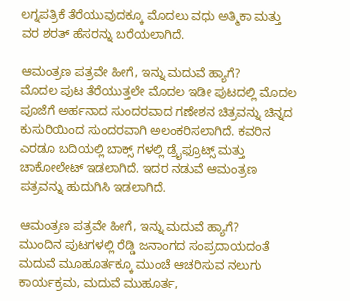ಲಗ್ನಪತ್ರಿಕೆ ತೆರೆಯುವುದಕ್ಕೂ ಮೊದಲು ವಧು ಅತ್ಮಿಕಾ ಮತ್ತು ವರ ಶರತ್ ಹೆಸರನ್ನು ಬರೆಯಲಾಗಿದೆ.

ಆಮಂತ್ರಣ ಪತ್ರವೇ ಹೀಗೆ, ಇನ್ನು ಮದುವೆ ಹ್ಯಾಗೆ?
ಮೊದಲ ಪುಟ ತೆರೆಯುತ್ತಲೇ ಮೊದಲ ಇಡೀ ಪುಟದಲ್ಲಿ ಮೊದಲ ಪೂಜೆಗೆ ಅರ್ಹನಾದ ಸುಂದರವಾದ ಗಣೇಶನ ಚಿತ್ರವನ್ನು ಚಿನ್ನದ ಕುಸುರಿಯಿಂದ ಸುಂದರವಾಗಿ ಅಲಂಕರಿಸಲಾಗಿದೆ. ಕವರಿನ ಎರಡೂ ಬದಿಯಲ್ಲಿ ಬಾಕ್ಸ್ ಗಳಲ್ಲಿ ಡ್ರೈಫ್ರೂಟ್ಸ್ ಮತ್ತು ಚಾಕೋಲೇಟ್ ಇಡಲಾಗಿದೆ. ಇದರ ನಡುವೆ ಆಮಂತ್ರಣ ಪತ್ರವನ್ನು ಹುದುಗಿಸಿ ಇಡಲಾಗಿದೆ.

ಆಮಂತ್ರಣ ಪತ್ರವೇ ಹೀಗೆ, ಇನ್ನು ಮದುವೆ ಹ್ಯಾಗೆ?
ಮುಂದಿನ ಪುಟಗಳಲ್ಲಿ ರೆಡ್ಡಿ ಜನಾಂಗದ ಸಂಪ್ರದಾಯದಂತೆ ಮದುವೆ ಮೂಹೂರ್ತಕ್ಕೂ ಮುಂಚೆ ಆಚರಿಸುವ ನಲುಗು ಕಾರ್ಯಕ್ರಮ, ಮದುವೆ ಮುಹೂರ್ತ,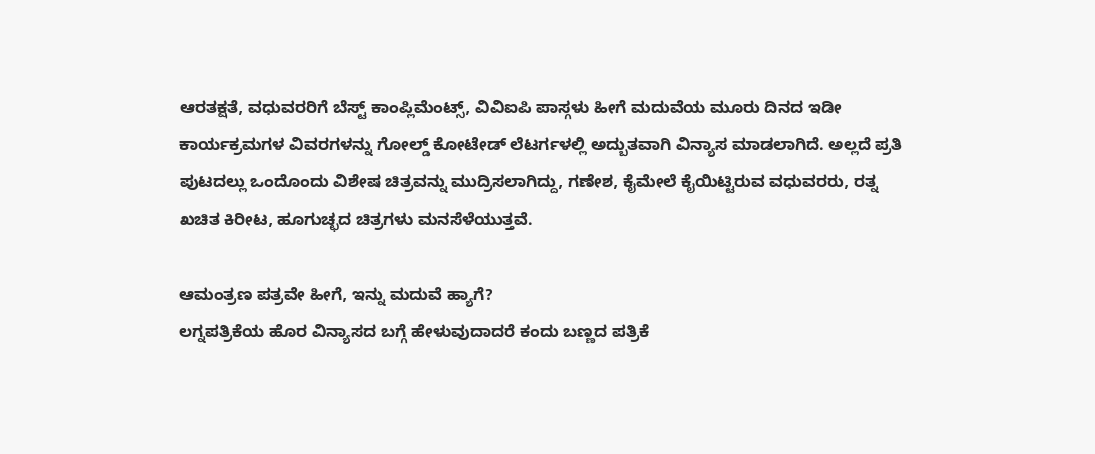ಆರತಕ್ಷತೆ, ವಧುವರರಿಗೆ ಬೆಸ್ಟ್ ಕಾಂಪ್ಲಿಮೆಂಟ್ಸ್, ವಿವಿಐಪಿ ಪಾಸ್ಗಳು ಹೀಗೆ ಮದುವೆಯ ಮೂರು ದಿನದ ಇಡೀ ಕಾರ್ಯಕ್ರಮಗಳ ವಿವರಗಳನ್ನು ಗೋಲ್ಡ್ ಕೋಟೇಡ್ ಲೆಟರ್ಗಳಲ್ಲಿ ಅದ್ಬುತವಾಗಿ ವಿನ್ಯಾಸ ಮಾಡಲಾಗಿದೆ. ಅಲ್ಲದೆ ಪ್ರತಿ ಪುಟದಲ್ಲು ಒಂದೊಂದು ವಿಶೇಷ ಚಿತ್ರವನ್ನು ಮುದ್ರಿಸಲಾಗಿದ್ದು, ಗಣೇಶ, ಕೈಮೇಲೆ ಕೈಯಿಟ್ಟಿರುವ ವಧುವರರು, ರತ್ನ ಖಚಿತ ಕಿರೀಟ, ಹೂಗುಚ್ಛದ ಚಿತ್ರಗಳು ಮನಸೆಳೆಯುತ್ತವೆ.

ಆಮಂತ್ರಣ ಪತ್ರವೇ ಹೀಗೆ, ಇನ್ನು ಮದುವೆ ಹ್ಯಾಗೆ?
ಲಗ್ನಪತ್ರಿಕೆಯ ಹೊರ ವಿನ್ಯಾಸದ ಬಗ್ಗೆ ಹೇಳುವುದಾದರೆ ಕಂದು ಬಣ್ಣದ ಪತ್ರಿಕೆ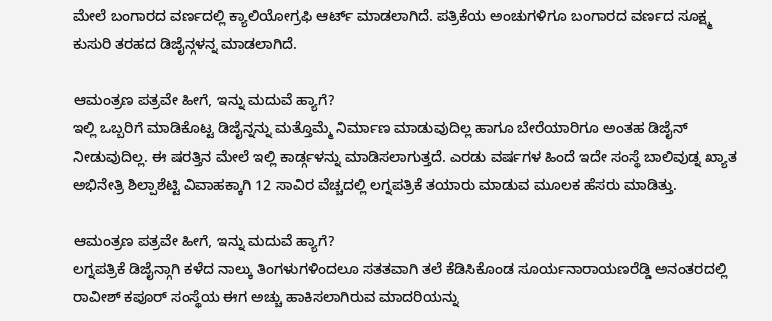ಮೇಲೆ ಬಂಗಾರದ ವರ್ಣದಲ್ಲಿ ಕ್ಯಾಲಿಯೋಗ್ರಫಿ ಆರ್ಟ್ ಮಾಡಲಾಗಿದೆ. ಪತ್ರಿಕೆಯ ಅಂಚುಗಳಿಗೂ ಬಂಗಾರದ ವರ್ಣದ ಸೂಕ್ಷ್ಮ ಕುಸುರಿ ತರಹದ ಡಿಜೈನ್ಗಳನ್ನ ಮಾಡಲಾಗಿದೆ.

ಆಮಂತ್ರಣ ಪತ್ರವೇ ಹೀಗೆ, ಇನ್ನು ಮದುವೆ ಹ್ಯಾಗೆ?
ಇಲ್ಲಿ ಒಬ್ಬರಿಗೆ ಮಾಡಿಕೊಟ್ಟ ಡಿಜೈನ್ನನ್ನು ಮತ್ತೊಮ್ಮೆ ನಿರ್ಮಾಣ ಮಾಡುವುದಿಲ್ಲ ಹಾಗೂ ಬೇರೆಯಾರಿಗೂ ಅಂತಹ ಡಿಜೈನ್ ನೀಡುವುದಿಲ್ಲ. ಈ ಷರತ್ತಿನ ಮೇಲೆ ಇಲ್ಲಿ ಕಾರ್ಡ್ಗಳನ್ನು ಮಾಡಿಸಲಾಗುತ್ತದೆ. ಎರಡು ವರ್ಷಗಳ ಹಿಂದೆ ಇದೇ ಸಂಸ್ಥೆ ಬಾಲಿವುಡ್ನ ಖ್ಯಾತ ಅಭಿನೇತ್ರಿ ಶಿಲ್ಪಾಶೆಟ್ಟಿ ವಿವಾಹಕ್ಕಾಗಿ 12 ಸಾವಿರ ವೆಚ್ಚದಲ್ಲಿ ಲಗ್ನಪತ್ರಿಕೆ ತಯಾರು ಮಾಡುವ ಮೂಲಕ ಹೆಸರು ಮಾಡಿತ್ತು.

ಆಮಂತ್ರಣ ಪತ್ರವೇ ಹೀಗೆ, ಇನ್ನು ಮದುವೆ ಹ್ಯಾಗೆ?
ಲಗ್ನಪತ್ರಿಕೆ ಡಿಜೈನ್ಗಾಗಿ ಕಳೆದ ನಾಲ್ಕು ತಿಂಗಳುಗಳಿಂದಲೂ ಸತತವಾಗಿ ತಲೆ ಕೆಡಿಸಿಕೊಂಡ ಸೂರ್ಯನಾರಾಯಣರೆಡ್ಡಿ ಅನಂತರದಲ್ಲಿ ರಾವೀಶ್ ಕಪೂರ್ ಸಂಸ್ಥೆಯ ಈಗ ಅಚ್ಚು ಹಾಕಿಸಲಾಗಿರುವ ಮಾದರಿಯನ್ನು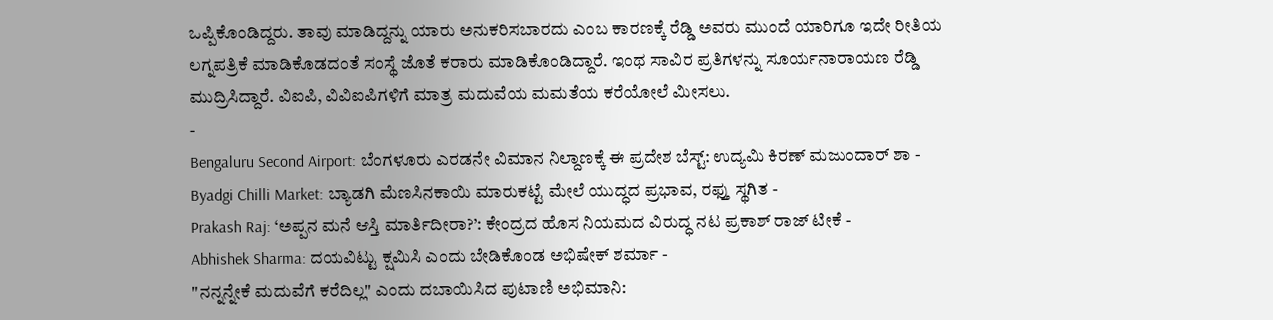ಒಪ್ಪಿಕೊಂಡಿದ್ದರು. ತಾವು ಮಾಡಿದ್ದನ್ನು ಯಾರು ಅನುಕರಿಸಬಾರದು ಎಂಬ ಕಾರಣಕ್ಕೆ ರೆಡ್ಡಿ ಅವರು ಮುಂದೆ ಯಾರಿಗೂ ಇದೇ ರೀತಿಯ ಲಗ್ನಪತ್ರಿಕೆ ಮಾಡಿಕೊಡದಂತೆ ಸಂಸ್ಥೆ ಜೊತೆ ಕರಾರು ಮಾಡಿಕೊಂಡಿದ್ದಾರೆ. ಇಂಥ ಸಾವಿರ ಪ್ರತಿಗಳನ್ನು ಸೂರ್ಯನಾರಾಯಣ ರೆಡ್ಡಿ ಮುದ್ರಿಸಿದ್ದಾರೆ. ವಿಐಪಿ, ವಿವಿಐಪಿಗಳಿಗೆ ಮಾತ್ರ ಮದುವೆಯ ಮಮತೆಯ ಕರೆಯೋಲೆ ಮೀಸಲು.
-
Bengaluru Second Airport: ಬೆಂಗಳೂರು ಎರಡನೇ ವಿಮಾನ ನಿಲ್ದಾಣಕ್ಕೆ ಈ ಪ್ರದೇಶ ಬೆಸ್ಟ್: ಉದ್ಯಮಿ ಕಿರಣ್ ಮಜುಂದಾರ್ ಶಾ -
Byadgi Chilli Market: ಬ್ಯಾಡಗಿ ಮೆಣಸಿನಕಾಯಿ ಮಾರುಕಟ್ಟೆ ಮೇಲೆ ಯುದ್ಧದ ಪ್ರಭಾವ, ರಫ್ತು ಸ್ಥಗಿತ -
Prakash Raj: ‘ಅಪ್ಪನ ಮನೆ ಆಸ್ತಿ ಮಾರ್ತಿದೀರಾ?’: ಕೇಂದ್ರದ ಹೊಸ ನಿಯಮದ ವಿರುದ್ಧ ನಟ ಪ್ರಕಾಶ್ ರಾಜ್ ಟೀಕೆ -
Abhishek Sharma: ದಯವಿಟ್ಟು ಕ್ಷಮಿಸಿ ಎಂದು ಬೇಡಿಕೊಂಡ ಅಭಿಷೇಕ್ ಶರ್ಮಾ -
"ನನ್ನನ್ನೇಕೆ ಮದುವೆಗೆ ಕರೆದಿಲ್ಲ" ಎಂದು ದಬಾಯಿಸಿದ ಪುಟಾಣಿ ಅಭಿಮಾನಿ: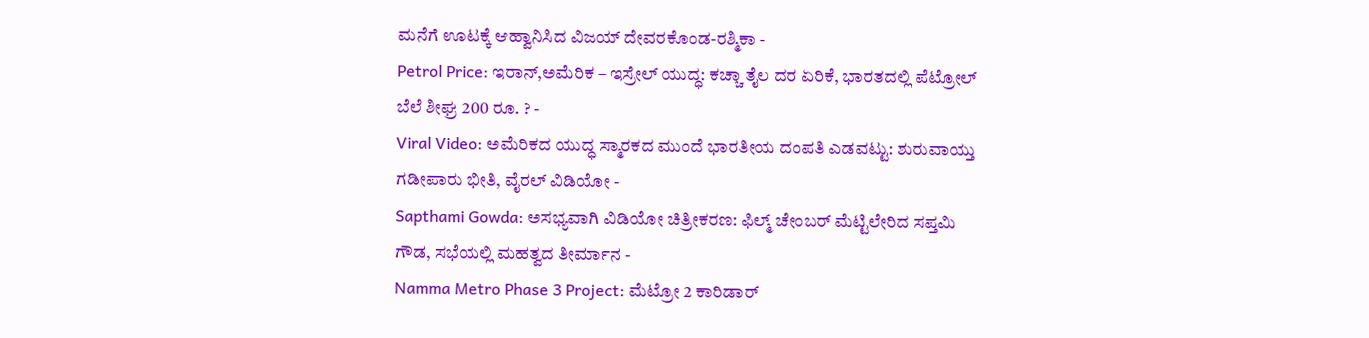ಮನೆಗೆ ಊಟಕ್ಕೆ ಆಹ್ವಾನಿಸಿದ ವಿಜಯ್ ದೇವರಕೊಂಡ-ರಶ್ಮಿಕಾ -
Petrol Price: ಇರಾನ್,ಅಮೆರಿಕ – ಇಸ್ರೇಲ್ ಯುದ್ಧ: ಕಚ್ಚಾ ತೈಲ ದರ ಏರಿಕೆ, ಭಾರತದಲ್ಲಿ ಪೆಟ್ರೋಲ್ ಬೆಲೆ ಶೀಘ್ರ 200 ರೂ. ? -
Viral Video: ಅಮೆರಿಕದ ಯುದ್ಧ ಸ್ಮಾರಕದ ಮುಂದೆ ಭಾರತೀಯ ದಂಪತಿ ಎಡವಟ್ಟು: ಶುರುವಾಯ್ತು ಗಡೀಪಾರು ಭೀತಿ, ವೈರಲ್ ವಿಡಿಯೋ -
Sapthami Gowda: ಅಸಭ್ಯವಾಗಿ ವಿಡಿಯೋ ಚಿತ್ರೀಕರಣ: ಫಿಲ್ಮ್ ಚೇಂಬರ್ ಮೆಟ್ಟಿಲೇರಿದ ಸಪ್ತಮಿ ಗೌಡ, ಸಭೆಯಲ್ಲಿ ಮಹತ್ವದ ತೀರ್ಮಾನ -
Namma Metro Phase 3 Project: ಮೆಟ್ರೋ 2 ಕಾರಿಡಾರ್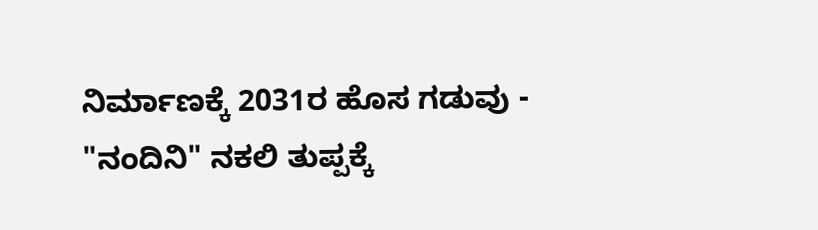ನಿರ್ಮಾಣಕ್ಕೆ 2031ರ ಹೊಸ ಗಡುವು -
"ನಂದಿನಿ" ನಕಲಿ ತುಪ್ಪಕ್ಕೆ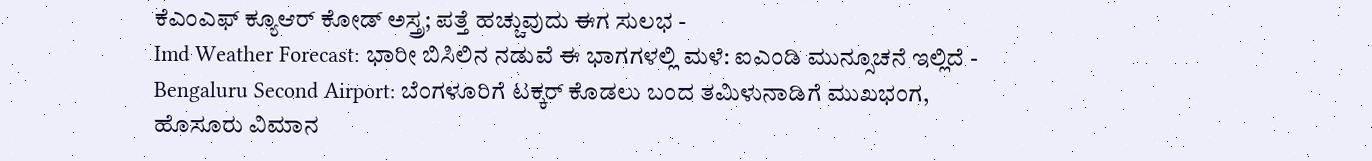ಕೆಎಂಎಫ್ ಕ್ಯೂಆರ್ ಕೋಡ್ ಅಸ್ತ್ರ; ಪತ್ತೆ ಹಚ್ಚುವುದು ಈಗ ಸುಲಭ -
Imd Weather Forecast: ಭಾರೀ ಬಿಸಿಲಿನ ನಡುವೆ ಈ ಭಾಗಗಳಲ್ಲಿ ಮಳೆ: ಐಎಂಡಿ ಮುನ್ಸೂಚನೆ ಇಲ್ಲಿದೆ -
Bengaluru Second Airport: ಬೆಂಗಳೂರಿಗೆ ಟಕ್ಕರ್ ಕೊಡಲು ಬಂದ ತಮಿಳುನಾಡಿಗೆ ಮುಖಭಂಗ, ಹೊಸೂರು ವಿಮಾನ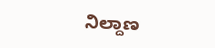ನಿಲ್ದಾಣ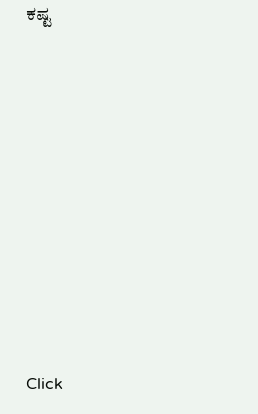ಕಷ್ಟ












Click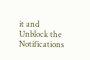it and Unblock the Notifications